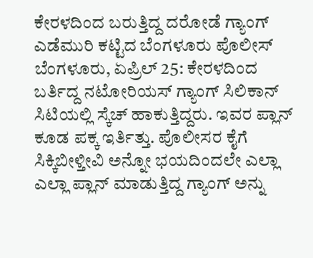ಕೇರಳದಿಂದ ಬರುತ್ತಿದ್ದ ದರೋಡೆ ಗ್ಯಾಂಗ್ ಎಡೆಮುರಿ ಕಟ್ಟಿದ ಬೆಂಗಳೂರು ಪೊಲೀಸ್
ಬೆಂಗಳೂರು, ಏಪ್ರಿಲ್ 25: ಕೇರಳದಿಂದ ಬರ್ತಿದ್ದ ನಟೋರಿಯಸ್ ಗ್ಯಾಂಗ್ ಸಿಲಿಕಾನ್ ಸಿಟಿಯಲ್ಲಿ ಸ್ಕೆಚ್ ಹಾಕುತ್ತಿದ್ದರು. ಇವರ ಪ್ಲಾನ್ ಕೂಡ ಪಕ್ಕ ಇರ್ತಿತ್ತು. ಪೊಲೀಸರ ಕೈಗೆ ಸಿಕ್ಕಿಬೀಳ್ತೀವಿ ಅನ್ನೋ ಭಯದಿಂದಲೇ ಎಲ್ಲಾ ಎಲ್ಲಾ ಪ್ಲಾನ್ ಮಾಡುತ್ತಿದ್ದ ಗ್ಯಾಂಗ್ ಅನ್ನು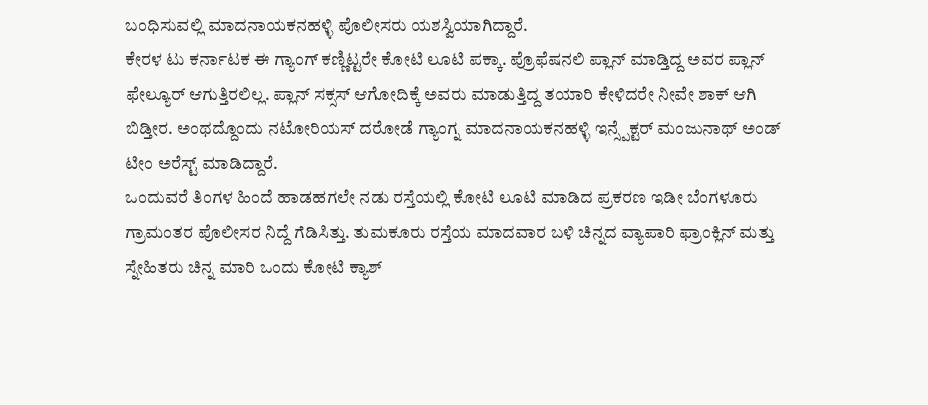ಬಂಧಿಸುವಲ್ಲಿ ಮಾದನಾಯಕನಹಳ್ಳಿ ಪೊಲೀಸರು ಯಶಸ್ವಿಯಾಗಿದ್ದಾರೆ.
ಕೇರಳ ಟು ಕರ್ನಾಟಕ ಈ ಗ್ಯಾಂಗ್ ಕಣ್ಣಿಟ್ಟರೇ ಕೋಟಿ ಲೂಟಿ ಪಕ್ಕಾ. ಪ್ರೊಫೆಷನಲಿ ಪ್ಲಾನ್ ಮಾಡ್ತಿದ್ದ ಅವರ ಪ್ಲಾನ್ ಫೇಲ್ಯೂರ್ ಆಗುತ್ತಿರಲಿಲ್ಲ. ಪ್ಲಾನ್ ಸಕ್ಸಸ್ ಆಗೋದಿಕ್ಕೆ ಅವರು ಮಾಡುತ್ತಿದ್ದ ತಯಾರಿ ಕೇಳಿದರೇ ನೀವೇ ಶಾಕ್ ಆಗಿ ಬಿಡ್ತೀರ. ಅಂಥದ್ದೊಂದು ನಟೋರಿಯಸ್ ದರೋಡೆ ಗ್ಯಾಂಗ್ನ ಮಾದನಾಯಕನಹಳ್ಳಿ ಇನ್ಸ್ಪೆಕ್ಟರ್ ಮಂಜುನಾಥ್ ಅಂಡ್ ಟೀಂ ಅರೆಸ್ಟ್ ಮಾಡಿದ್ದಾರೆ.
ಒಂದುವರೆ ತಿಂಗಳ ಹಿಂದೆ ಹಾಡಹಗಲೇ ನಡು ರಸ್ತೆಯಲ್ಲಿ ಕೋಟಿ ಲೂಟಿ ಮಾಡಿದ ಪ್ರಕರಣ ಇಡೀ ಬೆಂಗಳೂರು ಗ್ರಾಮಂತರ ಪೊಲೀಸರ ನಿದ್ದೆ ಗೆಡಿಸಿತ್ತು. ತುಮಕೂರು ರಸ್ತೆಯ ಮಾದವಾರ ಬಳಿ ಚಿನ್ನದ ವ್ಯಾಪಾರಿ ಫ್ರಾಂಕ್ಲಿನ್ ಮತ್ತು ಸ್ನೇಹಿತರು ಚಿನ್ನ ಮಾರಿ ಒಂದು ಕೋಟಿ ಕ್ಯಾಶ್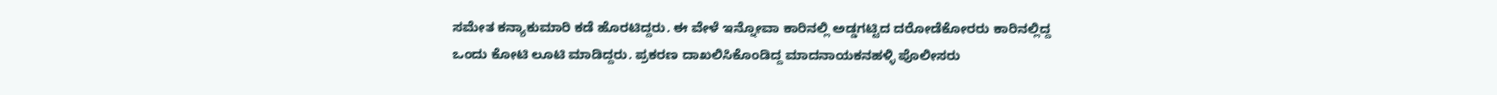ಸಮೇತ ಕನ್ಯಾಕುಮಾರಿ ಕಡೆ ಹೊರಟಿದ್ದರು. ಈ ವೇಳೆ ಇನ್ನೋವಾ ಕಾರಿನಲ್ಲಿ ಅಡ್ಡಗಟ್ಟಿದ ದರೋಡೆಕೋರರು ಕಾರಿನಲ್ಲಿದ್ದ ಒಂದು ಕೋಟಿ ಲೂಟಿ ಮಾಡಿದ್ದರು. ಪ್ರಕರಣ ದಾಖಲಿಸಿಕೊಂಡಿದ್ದ ಮಾದನಾಯಕನಹಳ್ಳಿ ಪೊಲೀಸರು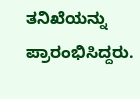ತನಿಖೆಯನ್ನು ಪ್ರಾರಂಭಿಸಿದ್ದರು.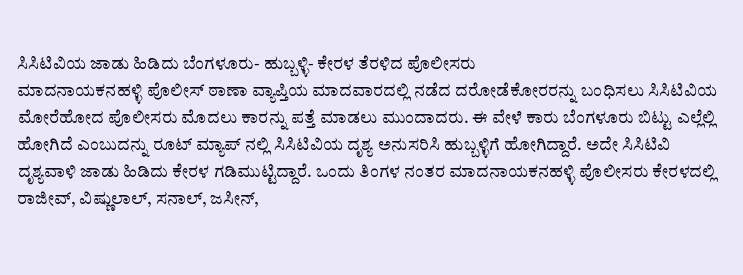ಸಿಸಿಟಿವಿಯ ಜಾಡು ಹಿಡಿದು ಬೆಂಗಳೂರು- ಹುಬ್ಬಳ್ಳಿ- ಕೇರಳ ತೆರಳಿದ ಪೊಲೀಸರು
ಮಾದನಾಯಕನಹಳ್ಳಿ ಪೊಲೀಸ್ ಠಾಣಾ ವ್ಯಾಪ್ತಿಯ ಮಾದವಾರದಲ್ಲಿ ನಡೆದ ದರೋಡೆಕೋರರನ್ನು ಬಂಧಿಸಲು ಸಿಸಿಟಿವಿಯ ಮೋರೆಹೋದ ಪೊಲೀಸರು ಮೊದಲು ಕಾರನ್ನು ಪತ್ತೆ ಮಾಡಲು ಮುಂದಾದರು. ಈ ವೇಳೆ ಕಾರು ಬೆಂಗಳೂರು ಬಿಟ್ಟು ಎಲ್ಲೆಲ್ಲಿ ಹೋಗಿದೆ ಎಂಬುದನ್ನು ರೂಟ್ ಮ್ಯಾಪ್ ನಲ್ಲಿ ಸಿಸಿಟಿವಿಯ ದೃಶ್ಯ ಅನುಸರಿಸಿ ಹುಬ್ಬಳ್ಳಿಗೆ ಹೋಗಿದ್ದಾರೆ. ಅದೇ ಸಿಸಿಟಿವಿ ದೃಶ್ಯವಾಳಿ ಜಾಡು ಹಿಡಿದು ಕೇರಳ ಗಡಿಮುಟ್ಟಿದ್ದಾರೆ. ಒಂದು ತಿಂಗಳ ನಂತರ ಮಾದನಾಯಕನಹಳ್ಳಿ ಪೊಲೀಸರು ಕೇರಳದಲ್ಲಿ ರಾಜೀವ್, ವಿಷ್ಣುಲಾಲ್, ಸನಾಲ್, ಜಸೀನ್,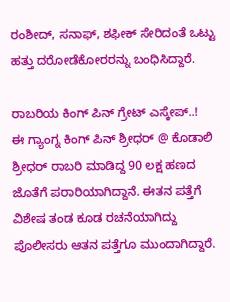ರಂಶೀದ್, ಸನಾಫ್, ಶಫೀಕ್ ಸೇರಿದಂತೆ ಒಟ್ಟು ಹತ್ತು ದರೋಡೆಕೋರರನ್ನು ಬಂಧಿಸಿದ್ದಾರೆ.

ರಾಬರಿಯ ಕಿಂಗ್ ಪಿನ್ ಗ್ರೇಟ್ ಎಸ್ಕೇಪ್..!
ಈ ಗ್ಯಾಂಗ್ನ ಕಿಂಗ್ ಪಿನ್ ಶ್ರೀಧರ್ @ ಕೊಡಾಲಿ ಶ್ರೀಧರ್ ರಾಬರಿ ಮಾಡಿದ್ದ 90 ಲಕ್ಷ ಹಣದ ಜೊತೆಗೆ ಪರಾರಿಯಾಗಿದ್ದಾನೆ. ಈತನ ಪತ್ತೆಗೆ ವಿಶೇಷ ತಂಡ ಕೂಡ ರಚನೆಯಾಗಿದ್ದು ಪೊಲೀಸರು ಆತನ ಪತ್ತೆಗೂ ಮುಂದಾಗಿದ್ದಾರೆ.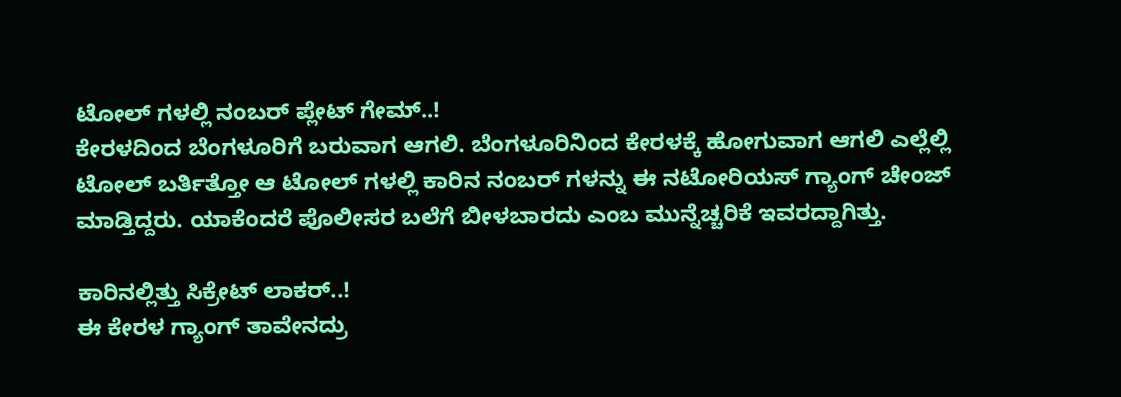ಟೋಲ್ ಗಳಲ್ಲಿ ನಂಬರ್ ಪ್ಲೇಟ್ ಗೇಮ್..!
ಕೇರಳದಿಂದ ಬೆಂಗಳೂರಿಗೆ ಬರುವಾಗ ಆಗಲಿ. ಬೆಂಗಳೂರಿನಿಂದ ಕೇರಳಕ್ಕೆ ಹೋಗುವಾಗ ಆಗಲಿ ಎಲ್ಲೆಲ್ಲಿ ಟೋಲ್ ಬರ್ತಿತ್ತೋ ಆ ಟೋಲ್ ಗಳಲ್ಲಿ ಕಾರಿನ ನಂಬರ್ ಗಳನ್ನು ಈ ನಟೋರಿಯಸ್ ಗ್ಯಾಂಗ್ ಚೇಂಜ್ ಮಾಡ್ತಿದ್ದರು. ಯಾಕೆಂದರೆ ಪೊಲೀಸರ ಬಲೆಗೆ ಬೀಳಬಾರದು ಎಂಬ ಮುನ್ನೆಚ್ಚರಿಕೆ ಇವರದ್ದಾಗಿತ್ತು.

ಕಾರಿನಲ್ಲಿತ್ತು ಸಿಕ್ರೇಟ್ ಲಾಕರ್..!
ಈ ಕೇರಳ ಗ್ಯಾಂಗ್ ತಾವೇನದ್ರು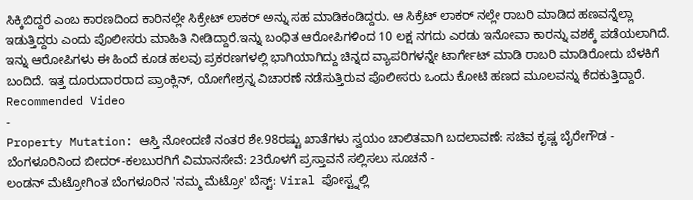ಸಿಕ್ಕಿಬಿದ್ದರೆ ಎಂಬ ಕಾರಣದಿಂದ ಕಾರಿನಲ್ಲೇ ಸಿಕ್ರೇಟ್ ಲಾಕರ್ ಅನ್ನು ಸಹ ಮಾಡಿಕಂಡಿದ್ದರು. ಆ ಸಿಕ್ರೆಟ್ ಲಾಕರ್ ನಲ್ಲೇ ರಾಬರಿ ಮಾಡಿದ ಹಣವನ್ನೆಲ್ಲಾ ಇಡುತ್ತಿದ್ದರು ಎಂದು ಪೊಲೀಸರು ಮಾಹಿತಿ ನೀಡಿದ್ದಾರೆ.ಇನ್ನು ಬಂಧಿತ ಆರೋಪಿಗಳಿಂದ 10 ಲಕ್ಷ ನಗದು ಎರಡು ಇನೋವಾ ಕಾರನ್ನು ವಶಕ್ಕೆ ಪಡೆಯಲಾಗಿದೆ.
ಇನ್ನು ಆರೋಪಿಗಳು ಈ ಹಿಂದೆ ಕೂಡ ಹಲವು ಪ್ರಕರಣಗಳಲ್ಲಿ ಭಾಗಿಯಾಗಿದ್ದು ಚಿನ್ನದ ವ್ಯಾಪರಿಗಳನ್ನೇ ಟಾರ್ಗೇಟ್ ಮಾಡಿ ರಾಬರಿ ಮಾಡಿರೋದು ಬೆಳಕಿಗೆ ಬಂದಿದೆ. ಇತ್ತ ದೂರುದಾರರಾದ ಪ್ರಾಂಕ್ಲಿನ್, ಯೋಗೇಶ್ರನ್ನ ವಿಚಾರಣೆ ನಡೆಸುತ್ತಿರುವ ಪೊಲೀಸರು ಒಂದು ಕೋಟಿ ಹಣದ ಮೂಲವನ್ನು ಕೆದಕುತ್ತಿದ್ದಾರೆ.
Recommended Video
-
Property Mutation: ಆಸ್ತಿ ನೋಂದಣಿ ನಂತರ ಶೇ.98ರಷ್ಟು ಖಾತೆಗಳು ಸ್ವಯಂ ಚಾಲಿತವಾಗಿ ಬದಲಾವಣೆ: ಸಚಿವ ಕೃಷ್ಣ ಬೈರೇಗೌಡ -
ಬೆಂಗಳೂರಿನಿಂದ ಬೀದರ್-ಕಲಬುರಗಿಗೆ ವಿಮಾನಸೇವೆ: 23ರೊಳಗೆ ಪ್ರಸ್ತಾವನೆ ಸಲ್ಲಿಸಲು ಸೂಚನೆ -
ಲಂಡನ್ ಮೆಟ್ರೋಗಿಂತ ಬೆಂಗಳೂರಿನ 'ನಮ್ಮ ಮೆಟ್ರೋ' ಬೆಸ್ಟ್: Viral ಪೋಸ್ಟ್ನಲ್ಲಿ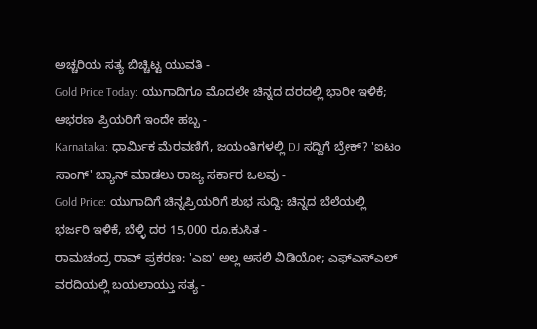ಅಚ್ಚರಿಯ ಸತ್ಯ ಬಿಚ್ಚಿಟ್ಟ ಯುವತಿ -
Gold Price Today: ಯುಗಾದಿಗೂ ಮೊದಲೇ ಚಿನ್ನದ ದರದಲ್ಲಿ ಭಾರೀ ಇಳಿಕೆ; ಆಭರಣ ಪ್ರಿಯರಿಗೆ ಇಂದೇ ಹಬ್ಬ -
Karnataka: ಧಾರ್ಮಿಕ ಮೆರವಣಿಗೆ, ಜಯಂತಿಗಳಲ್ಲಿ DJ ಸದ್ದಿಗೆ ಬ್ರೇಕ್? 'ಐಟಂ ಸಾಂಗ್' ಬ್ಯಾನ್ ಮಾಡಲು ರಾಜ್ಯ ಸರ್ಕಾರ ಒಲವು -
Gold Price: ಯುಗಾದಿಗೆ ಚಿನ್ನಪ್ರಿಯರಿಗೆ ಶುಭ ಸುದ್ದಿ: ಚಿನ್ನದ ಬೆಲೆಯಲ್ಲಿ ಭರ್ಜರಿ ಇಳಿಕೆ, ಬೆಳ್ಳಿ ದರ 15,000 ರೂ.ಕುಸಿತ -
ರಾಮಚಂದ್ರ ರಾವ್ ಪ್ರಕರಣ: 'ಎಐ' ಅಲ್ಲ ಅಸಲಿ ವಿಡಿಯೋ; ಎಫ್ಎಸ್ಎಲ್ ವರದಿಯಲ್ಲಿ ಬಯಲಾಯ್ತು ಸತ್ಯ -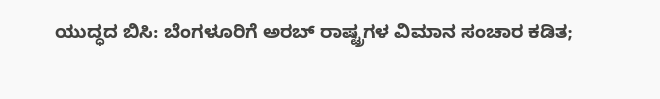ಯುದ್ಧದ ಬಿಸಿ: ಬೆಂಗಳೂರಿಗೆ ಅರಬ್ ರಾಷ್ಟ್ರಗಳ ವಿಮಾನ ಸಂಚಾರ ಕಡಿತ;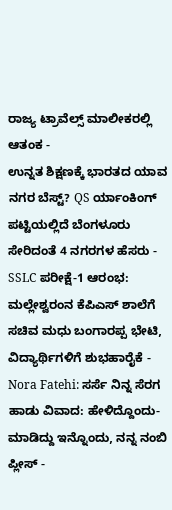ರಾಜ್ಯ ಟ್ರಾವೆಲ್ಸ್ ಮಾಲೀಕರಲ್ಲಿ ಆತಂಕ -
ಉನ್ನತ ಶಿಕ್ಷಣಕ್ಕೆ ಭಾರತದ ಯಾವ ನಗರ ಬೆಸ್ಟ್? QS ರ್ಯಾಂಕಿಂಗ್ ಪಟ್ಟಿಯಲ್ಲಿದೆ ಬೆಂಗಳೂರು ಸೇರಿದಂತೆ 4 ನಗರಗಳ ಹೆಸರು -
SSLC ಪರೀಕ್ಷೆ-1 ಆರಂಭ: ಮಲ್ಲೇಶ್ವರಂನ ಕೆಪಿಎಸ್ ಶಾಲೆಗೆ ಸಚಿವ ಮಧು ಬಂಗಾರಪ್ಪ ಭೇಟಿ, ವಿದ್ಯಾರ್ಥಿಗಳಿಗೆ ಶುಭಹಾರೈಕೆ -
Nora Fatehi: ಸರ್ಸೆ ನಿನ್ನ ಸೆರಗ ಹಾಡು ವಿವಾದ: ಹೇಳಿದ್ದೊಂದು- ಮಾಡಿದ್ದು ಇನ್ನೊಂದು, ನನ್ನ ನಂಬಿ ಪ್ಲೀಸ್ -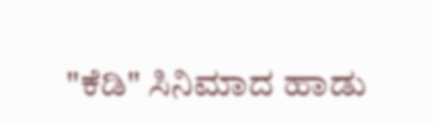"ಕೆಡಿ" ಸಿನಿಮಾದ ಹಾಡು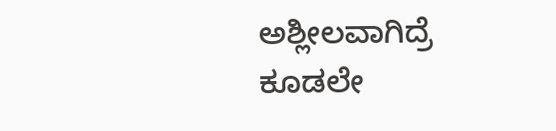ಅಶ್ಲೀಲವಾಗಿದ್ರೆ ಕೂಡಲೇ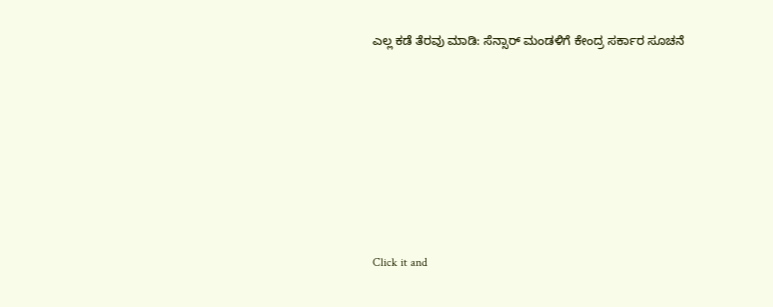ಎಲ್ಲ ಕಡೆ ತೆರವು ಮಾಡಿ: ಸೆನ್ಸಾರ್ ಮಂಡಳಿಗೆ ಕೇಂದ್ರ ಸರ್ಕಾರ ಸೂಚನೆ












Click it and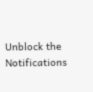Unblock the Notifications